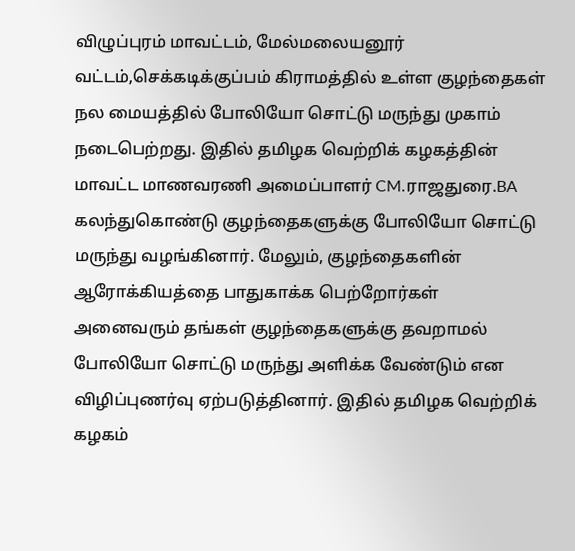விழுப்புரம் மாவட்டம், மேல்மலையனூர் வட்டம்,செக்கடிக்குப்பம் கிராமத்தில் உள்ள குழந்தைகள் நல மையத்தில் போலியோ சொட்டு மருந்து முகாம் நடைபெற்றது. இதில் தமிழக வெற்றிக் கழகத்தின் மாவட்ட மாணவரணி அமைப்பாளர் CM.ராஜதுரை.BA கலந்துகொண்டு குழந்தைகளுக்கு போலியோ சொட்டு மருந்து வழங்கினார். மேலும், குழந்தைகளின் ஆரோக்கியத்தை பாதுகாக்க பெற்றோர்கள் அனைவரும் தங்கள் குழந்தைகளுக்கு தவறாமல் போலியோ சொட்டு மருந்து அளிக்க வேண்டும் என விழிப்புணர்வு ஏற்படுத்தினார். இதில் தமிழக வெற்றிக் கழகம்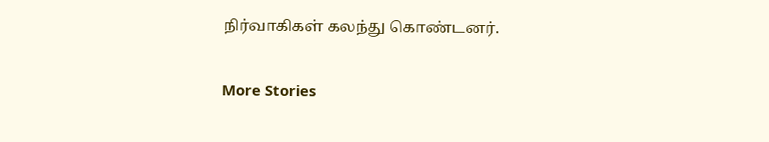நிர்வாகிகள் கலந்து கொண்டனர்.

More Stories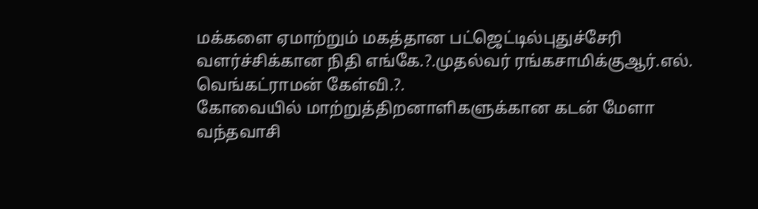மக்களை ஏமாற்றும் மகத்தான பட்ஜெட்டில்புதுச்சேரி வளர்ச்சிக்கான நிதி எங்கே.?.முதல்வர் ரங்கசாமிக்குஆர்.எல். வெங்கட்ராமன் கேள்வி.?.
கோவையில் மாற்றுத்திறனாளிகளுக்கான கடன் மேளா
வந்தவாசி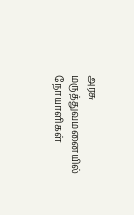அரசு மருத்துவமனையில் நோயாளிகள்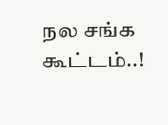நல சங்க கூட்டம்..!